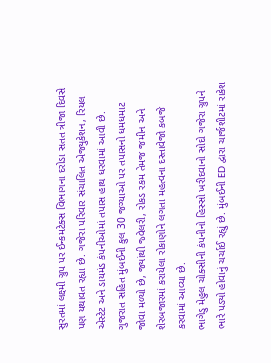સુરતમાં લક્ષ્મી ગ્રુપ પર ઈન્કમટેક્સ વિભાગના દરોડા સતત ત્રીજા દિવસે પણ યથાવત રહ્યા છે. ગજેરા પરિવાર સંચાલિત એજ્યુકેશન, રિયલ એસ્ટેટ અને ડાયમંડ કંપનીઓમાં તપાસ હાથ ધરવામાં આવી છે. ગુજરાત સહિત મુંબઈની કુલ 30 જગ્યાઓ પર તપાસનો ધમધમાટ જોવા મળ્યો છે, જ્યાંથી જ્વેલરી, રોકડ રકમ તેમજ જમીન અને શેરબજારમાં કરાયેલા રોકાણોને લગતા મહત્વના દસ્તાવેજો કબજે કરવામાં આવ્યા છે.
ભાગેડુ મેહુલ ચોક્સીની કંપનીનો હિસ્સો ખરીદવાનો સોદો ગજેરા ગ્રુપને ભારે પડ્યો હોવાનું ચર્ચાઈ રહ્યું છે. મુંબઈની ED દ્વારા ચાર્જશીટમાં રાકેશ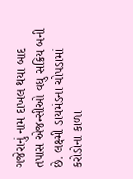ગજેરાનું નામ દાખલ થયા બાદ તપાસ એજન્સીઓ વધુ સક્રિય બની છે. લક્ષ્મી ડાયમંડના ચોપડામાં કરોડોના કાળા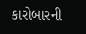કારોબારની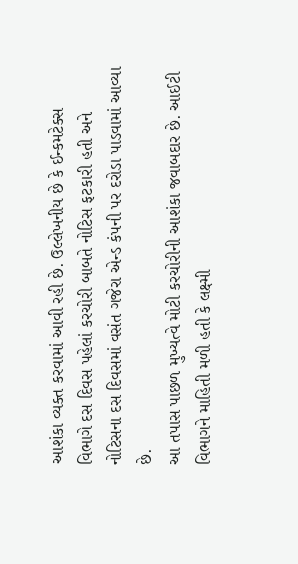આશંકા વ્યક્ત કરવામાં આવી રહી છે. ઉલ્લેખનીય છે કે ઈન્કમટેક્સ વિભાગે દસ દિવસ પહેલાં કરચોરી બાબતે નોટિસ ફટકારી હતી અને નોટિસના દસ દિવસમાં વસંત ગજેરા એન્ડ કંપની પર દરોડા પાડવામાં આવ્યા છે.
આ તપાસ પાછળ મુખ્યત્વે મોટી કરચોરીની આશંકા જવાબદાર છે. આઈટી વિભાગને માહિતી મળી હતી કે લક્ષ્મી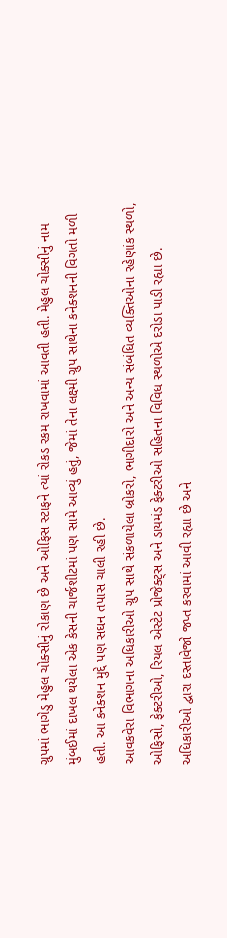ગ્રુપમાં ભાગેડુ મેહુલ ચોક્સીનું રોકાણ છે અને ઓફિસ સ્ટાફને ત્યાં રોકડ રકમ રાખવામાં આવતી હતી. મેહુલ ચોક્સીનું નામ મુંબઈમાં દાખલ થયેલા એક કેસની ચાર્જશીટમાં પણ સામે આવ્યું હતું, જેમાં તેના લક્ષ્મી ગ્રુપ સાથેના કનેક્શનની વિગતો મળી હતી. આ કનેક્શન મુદ્દે પણ સઘન તપાસ ચાલી રહી છે.
આવકવેરા વિભાગના અધિકારીઓ ગ્રુપ સાથે સંકળાયેલા બ્રોકરો, ભાગીદારો અને અન્ય સંબંધિત વ્યક્તિઓના રહેણાંક સ્થળો, ઓફિસો, ફેક્ટરીઓ, રિયલ એસ્ટેટ પ્રોજેક્ટ્સ અને ડાયમંડ ફેક્ટરીઓ સહિતના વિવિધ સ્થળોએ દરોડા પાડી રહ્યા છે. અધિકારીઓ દ્વારા દસ્તાવેજો જપ્ત કરવામાં આવી રહ્યા છે અને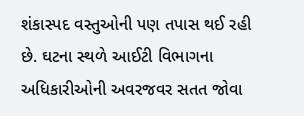શંકાસ્પદ વસ્તુઓની પણ તપાસ થઈ રહી છે. ઘટના સ્થળે આઈટી વિભાગના અધિકારીઓની અવરજવર સતત જોવા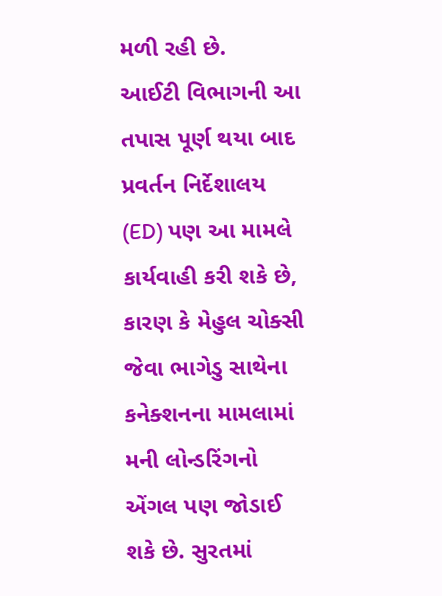મળી રહી છે.
આઈટી વિભાગની આ તપાસ પૂર્ણ થયા બાદ પ્રવર્તન નિર્દેશાલય (ED) પણ આ મામલે કાર્યવાહી કરી શકે છે, કારણ કે મેહુલ ચોક્સી જેવા ભાગેડુ સાથેના કનેક્શનના મામલામાં મની લોન્ડરિંગનો એંગલ પણ જોડાઈ શકે છે. સુરતમાં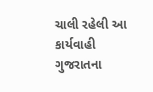ચાલી રહેલી આ કાર્યવાહી ગુજરાતના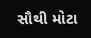સૌથી મોટા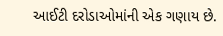આઈટી દરોડાઓમાંની એક ગણાય છે.